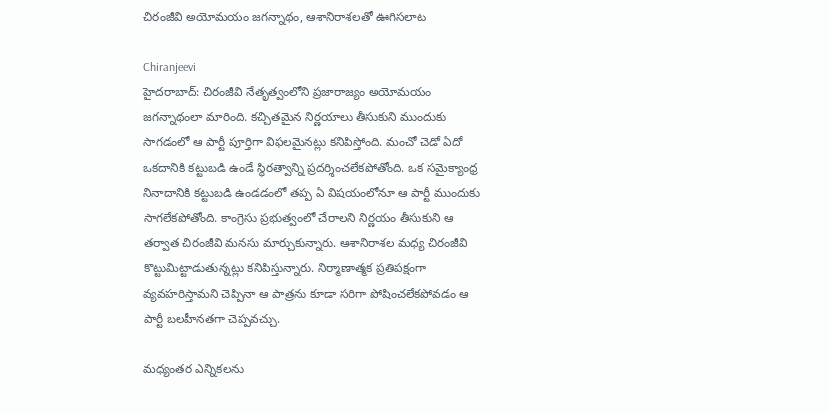చిరంజీవి అయోమయం జగన్నాథం, ఆశానిరాశలతో ఊగిసలాట

Chiranjeevi
హైదరాబాద్‌: చిరంజీవి నేతృత్వంలోని ప్రజారాజ్యం అయోమయం జగన్నాథంలా మారింది. కచ్చితమైన నిర్ణయాలు తీసుకుని ముందుకు సాగడంలో ఆ పార్టీ పూర్తిగా విఫలమైనట్లు కనిపిస్తోంది. మంచో చెడో ఏదో ఒకదానికి కట్టుబడి ఉండే స్థిరత్వాన్ని ప్రదర్శించలేకపోతోంది. ఒక సమైక్యాంధ్ర నినాదానికి కట్టుబడి ఉండడంలో తప్ప ఏ విషయంలోనూ ఆ పార్టీ ముందుకు సాగలేకపోతోంది. కాంగ్రెసు ప్రభుత్వంలో చేరాలని నిర్ణయం తీసుకుని ఆ తర్వాత చిరంజీవి మనసు మార్చుకున్నారు. ఆశానిరాశల మధ్య చిరంజీవి కొట్టుమిట్టాడుతున్నట్లు కనిపిస్తున్నారు. నిర్మాణాత్మక ప్రతిపక్షంగా వ్యవహరిస్తామని చెప్పినా ఆ పాత్రను కూడా సరిగా పోషించలేకపోవడం ఆ పార్టీ బలహీనతగా చెప్పవచ్చు.

మధ్యంతర ఎన్నికలను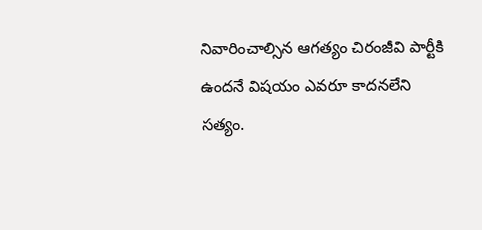నివారించాల్సిన ఆగత్యం చిరంజీవి పార్టీకి ఉందనే విషయం ఎవరూ కాదనలేని సత్యం.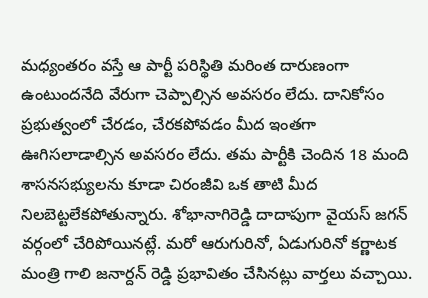మధ్యంతరం వస్తే ఆ పార్టీ పరిస్థితి మరింత దారుణంగా ఉంటుందనేది వేరుగా చెప్పాల్సిన అవసరం లేదు. దానికోసం ప్రభుత్వంలో చేరడం, చేరకపోవడం మీద ఇంతగా ఊగిసలాడాల్సిన అవసరం లేదు. తమ పార్టీకి చెందిన 18 మంది శాసనసభ్యులను కూడా చిరంజీవి ఒక తాటి మీద నిలబెట్టలేకపోతున్నారు. శోభానాగిరెడ్డి దాదాపుగా వైయస్ జగన్ వర్గంలో చేరిపోయినట్లే. మరో ఆరుగురినో, ఏడుగురినో కర్ణాటక మంత్రి గాలి జనార్దన్ రెడ్డి ప్రభావితం చేసినట్లు వార్తలు వచ్చాయి.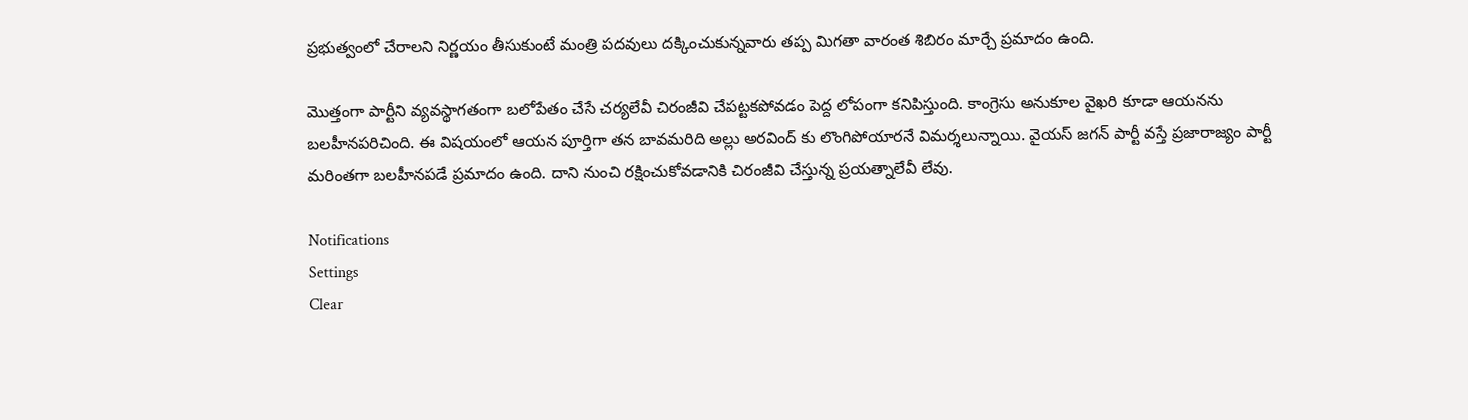ప్రభుత్వంలో చేరాలని నిర్ణయం తీసుకుంటే మంత్రి పదవులు దక్కించుకున్నవారు తప్ప మిగతా వారంత శిబిరం మార్చే ప్రమాదం ఉంది.

మొత్తంగా పార్టీని వ్యవస్థాగతంగా బలోపేతం చేసే చర్యలేవీ చిరంజీవి చేపట్టకపోవడం పెద్ద లోపంగా కనిపిస్తుంది. కాంగ్రెసు అనుకూల వైఖరి కూడా ఆయనను బలహీనపరిచింది. ఈ విషయంలో ఆయన పూర్తిగా తన బావమరిది అల్లు అరవింద్ కు లొంగిపోయారనే విమర్శలున్నాయి. వైయస్ జగన్ పార్టీ వస్తే ప్రజారాజ్యం పార్టీ మరింతగా బలహీనపడే ప్రమాదం ఉంది. దాని నుంచి రక్షించుకోవడానికి చిరంజీవి చేస్తున్న ప్రయత్నాలేవీ లేవు.

Notifications
Settings
Clear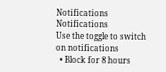Notifications
Notifications
Use the toggle to switch on notifications
  • Block for 8 hours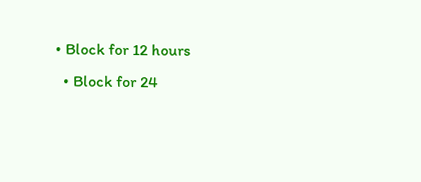• Block for 12 hours
  • Block for 24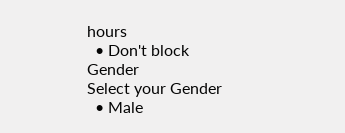hours
  • Don't block
Gender
Select your Gender
  • Male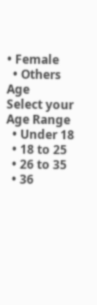• Female
  • Others
Age
Select your Age Range
  • Under 18
  • 18 to 25
  • 26 to 35
  • 36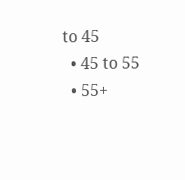to 45
  • 45 to 55
  • 55+